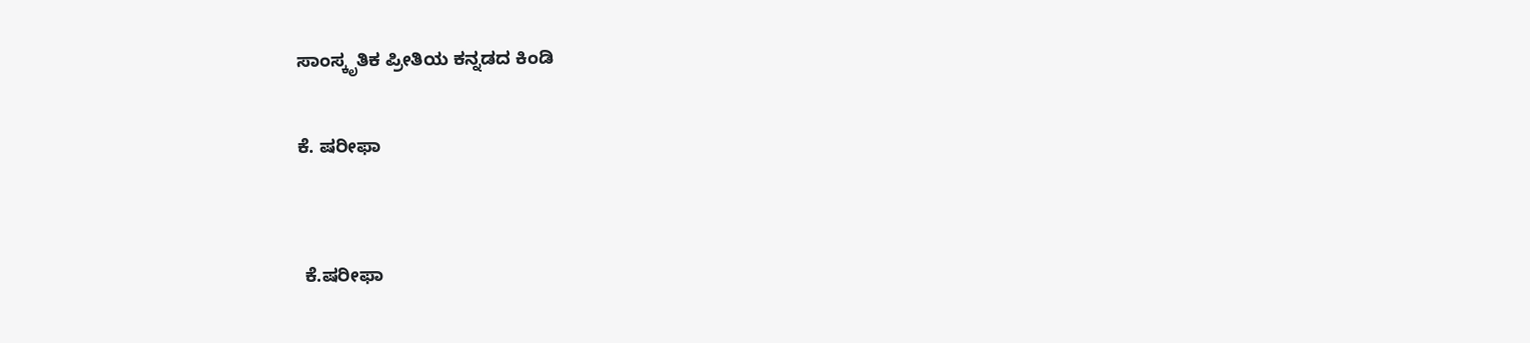ಸಾಂಸ್ಕೃತಿಕ ಪ್ರೀತಿಯ ಕನ್ನಡದ ಕಿಂಡಿ

ಕೆ. ಷರೀಫಾ


 ಕೆ.ಷರೀಫಾ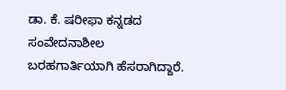ಡಾ. ಕೆ. ಷರೀಫಾ ಕನ್ನಡದ ಸಂವೇದನಾಶೀಲ ಬರಹಗಾರ್ತಿಯಾಗಿ ಹೆಸರಾಗಿದ್ದಾರೆ.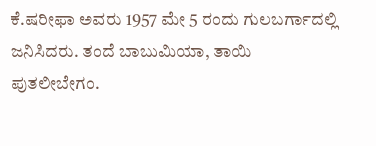ಕೆ.ಷರೀಫಾ ಅವರು 1957 ಮೇ 5 ರಂದು ಗುಲಬರ್ಗಾದಲ್ಲಿ ಜನಿಸಿದರು. ತಂದೆ ಬಾಬುಮಿಯಾ, ತಾಯಿ ಪುತಲೀಬೇಗಂ.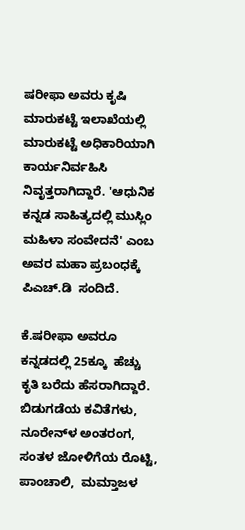ಷರೀಫಾ ಅವರು ಕೃಷಿ ಮಾರುಕಟ್ಟೆ ಇಲಾಖೆಯಲ್ಲಿ ಮಾರುಕಟ್ಟೆ ಅಧಿಕಾರಿಯಾಗಿ ಕಾರ್ಯನಿರ್ವಹಿಸಿ ನಿವೃತ್ತರಾಗಿದ್ದಾರೆ. 'ಆಧುನಿಕ ಕನ್ನಡ ಸಾಹಿತ್ಯದಲ್ಲಿ ಮುಸ್ಲಿಂ ಮಹಿಳಾ ಸಂವೇದನೆ' ಎಂಬ ಅವರ ಮಹಾ ಪ್ರಬಂಧಕ್ಕೆ ಪಿಎಚ್.ಡಿ  ಸಂದಿದೆ.

ಕೆ.ಷರೀಫಾ ಅವರೂ ಕನ್ನಡದಲ್ಲಿ 25ಕ್ಕೂ  ಹೆಚ್ಚು ಕೃತಿ ಬರೆದು ಹೆಸರಾಗಿದ್ದಾರೆ.
ಬಿಡುಗಡೆಯ ಕವಿತೆಗಳು, ನೂರೇನ್‌ಳ ಅಂತರಂಗ, ಸಂತಳ ಜೋಳಿಗೆಯ ರೊಟ್ಟಿ, ಪಾಂಚಾಲಿ,  ಮಮ್ತಾಜಳ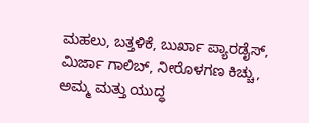ಮಹಲು, ಬತ್ತಳಿಕೆ, ಬುರ್ಖಾ ಪ್ಯಾರಡೈಸ್, ಮಿರ್ಜಾ ಗಾಲಿಬ್, ನೀರೊಳಗಣ ಕಿಚ್ಚು, ಅಮ್ಮ ಮತ್ತು ಯುದ್ಧ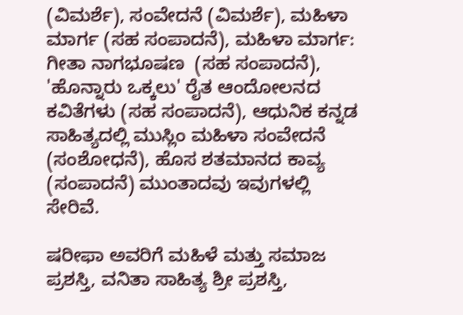(ವಿಮರ್ಶೆ), ಸಂವೇದನೆ (ವಿಮರ್ಶೆ), ಮಹಿಳಾ ಮಾರ್ಗ (ಸಹ ಸಂಪಾದನೆ), ಮಹಿಳಾ ಮಾರ್ಗ: ಗೀತಾ ನಾಗಭೂಷಣ  (ಸಹ ಸಂಪಾದನೆ), 'ಹೊನ್ನಾರು ಒಕ್ಕಲು' ರೈತ ಆಂದೋಲನದ ಕವಿತೆಗಳು (ಸಹ ಸಂಪಾದನೆ), ಆಧುನಿಕ ಕನ್ನಡ ಸಾಹಿತ್ಯದಲ್ಲಿ ಮುಸ್ಲಿಂ ಮಹಿಳಾ ಸಂವೇದನೆ (ಸಂಶೋಧನೆ), ಹೊಸ ಶತಮಾನದ ಕಾವ್ಯ (ಸಂಪಾದನೆ) ಮುಂತಾದವು ಇವುಗಳಲ್ಲಿ ಸೇರಿವೆ.

ಷರೀಫಾ ಅವರಿಗೆ ಮಹಿಳೆ ಮತ್ತು ಸಮಾಜ ಪ್ರಶಸ್ತಿ, ವನಿತಾ ಸಾಹಿತ್ಯ ಶ್ರೀ ಪ್ರಶಸ್ತಿ,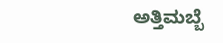ಅತ್ತಿಮಬ್ಬೆ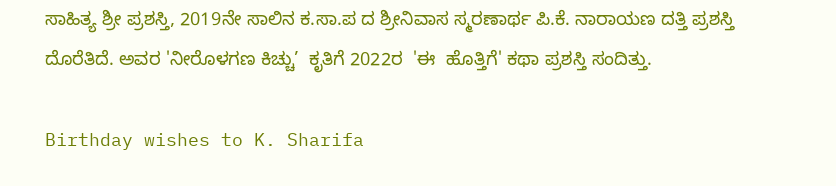ಸಾಹಿತ್ಯ ಶ್ರೀ ಪ್ರಶಸ್ತಿ, 2019ನೇ ಸಾಲಿನ ಕ.ಸಾ.ಪ ದ ಶ್ರೀನಿವಾಸ ಸ್ಮರಣಾರ್ಥ ಪಿ.ಕೆ. ನಾರಾಯಣ ದತ್ತಿ ಪ್ರಶಸ್ತಿ ದೊರೆತಿದೆ. ಅವರ 'ನೀರೊಳಗಣ ಕಿಚ್ಚು’  ಕೃತಿಗೆ 2022ರ  'ಈ  ಹೊತ್ತಿಗೆ' ಕಥಾ ಪ್ರಶಸ್ತಿ ಸಂದಿತ್ತು.

Birthday wishes to K. Sharifa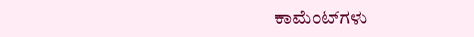ಕಾಮೆಂಟ್‌ಗಳು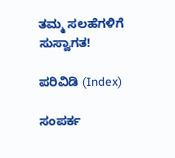ತಮ್ಮ ಸಲಹೆಗಳಿಗೆ ಸುಸ್ವಾಗತ!

ಪರಿವಿಡಿ (Index)

ಸಂಪರ್ಕ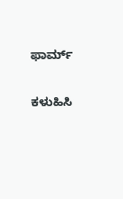ಫಾರ್ಮ್

ಕಳುಹಿಸಿ